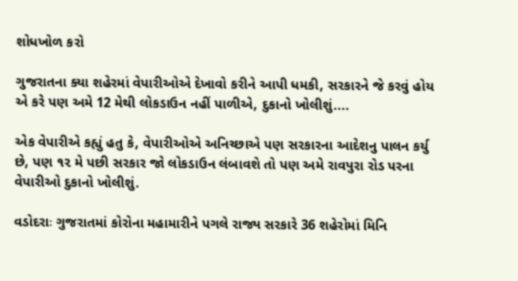શોધખોળ કરો

ગુજરાતના ક્યા શહેરમાં વેપારીઓએ દેખાવો કરીને આપી ધમકી, સરકારને જે કરવું હોય એ કરે પણ અમે 12 મેથી લોકડાઉન નહીં પાળીએ, દુકાનો ખોલીશું....

એક વેપારીએ કહ્યું હતુ કે, વેપારીઓએ અનિચ્છાએ પણ સરકારના આદેશનુ પાલન કર્યુ છે, પણ ૧૨ મે પછી સરકાર જો લોકડાઉન લંબાવશે તો પણ અમે રાવપુરા રોડ પરના વેપારીઓ દુકાનો ખોલીશું.

વડોદરાઃ ગુજરાતમાં કોરોના મહામારીને પગલે રાજ્ય સરકારે 36 શહેરોમાં મિનિ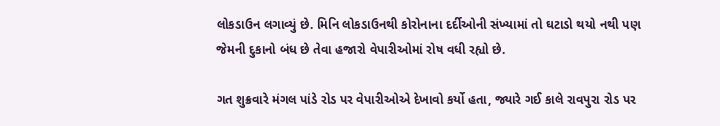લોકડાઉન લગાવ્યું છે. મિનિ લોકડાઉનથી કોરોનાના દર્દીઓની સંખ્યામાં તો ઘટાડો થયો નથી પણ જેમની દુકાનો બંધ છે તેવા હજારો વેપારીઓમાં રોષ વધી રહ્યો છે.

ગત શુક્રવારે મંગલ પાંડે રોડ પર વેપારીઓએ દેખાવો કર્યો હતા, જ્યારે ગઈ કાલે રાવપુરા રોડ પર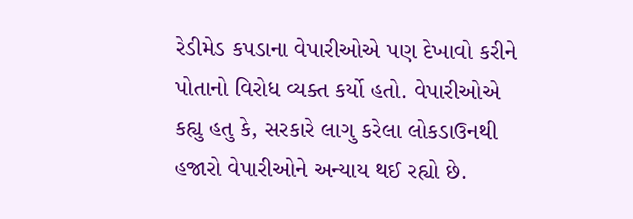રેડીમેડ કપડાના વેપારીઓએ પણ દેખાવો કરીને પોતાનો વિરોધ વ્યક્ત કર્યો હતો. વેપારીઓએ કહ્યુ હતુ કે, સરકારે લાગુ કરેલા લોકડાઉનથી હજારો વેપારીઓને અન્યાય થઈ રહ્યો છે.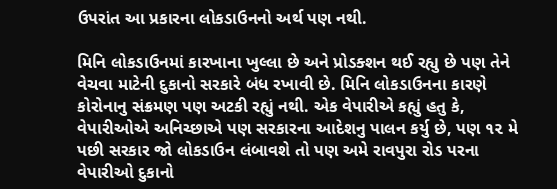ઉપરાંત આ પ્રકારના લોકડાઉનનો અર્થ પણ નથી.

મિનિ લોકડાઉનમાં કારખાના ખુલ્લા છે અને પ્રોડક્શન થઈ રહ્યુ છે પણ તેને વેચવા માટેની દુકાનો સરકારે બંધ રખાવી છે. મિનિ લોકડાઉનના કારણે કોરોનાનુ સંક્રમણ પણ અટકી રહ્યું નથી. એક વેપારીએ કહ્યું હતુ કે, વેપારીઓએ અનિચ્છાએ પણ સરકારના આદેશનુ પાલન કર્યુ છે, પણ ૧૨ મે પછી સરકાર જો લોકડાઉન લંબાવશે તો પણ અમે રાવપુરા રોડ પરના વેપારીઓ દુકાનો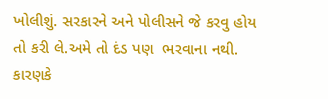ખોલીશું. સરકારને અને પોલીસને જે કરવુ હોય તો કરી લે.અમે તો દંડ પણ  ભરવાના નથી. કારણકે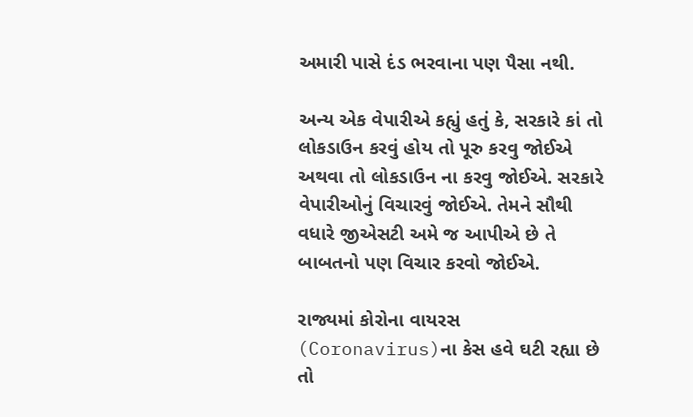અમારી પાસે દંડ ભરવાના પણ પૈસા નથી.

અન્ય એક વેપારીએ કહ્યું હતું કે, સરકારે કાં તો લોકડાઉન કરવું હોય તો પૂરુ કરવુ જોઈએ અથવા તો લોકડાઉન ના કરવુ જોઈએ. સરકારે વેપારીઓનું વિચારવું જોઈએ. તેમને સૌથી વધારે જીએસટી અમે જ આપીએ છે તે બાબતનો પણ વિચાર કરવો જોઈએ.

રાજ્યમાં કોરોના વાયરસ (Coronavirus)ના કેસ હવે ઘટી રહ્યા છે તો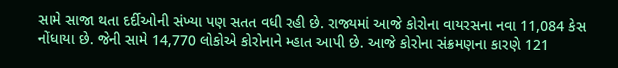સામે સાજા થતા દર્દીઓની સંખ્યા પણ સતત વધી રહી છે. રાજ્યમાં આજે કોરોના વાયરસના નવા 11,084 કેસ નોંધાયા છે. જેની સામે 14,770 લોકોએ કોરોનાને મ્હાત આપી છે. આજે કોરોના સંક્રમણના કારણે 121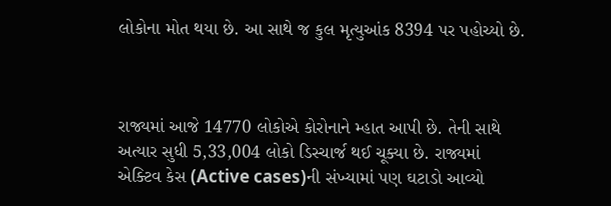લોકોના મોત થયા છે. આ સાથે જ કુલ મૃત્યુઆંક 8394 પર પહોચ્યો છે.



રાજ્યમાં આજે 14770 લોકોએ કોરોનાને મ્હાત આપી છે. તેની સાથે અત્યાર સુધી 5,33,004 લોકો ડિસ્ચાર્જ થઈ ચૂક્યા છે. રાજ્યમાં એક્ટિવ કેસ (Active cases)ની સંખ્યામાં પણ ઘટાડો આવ્યો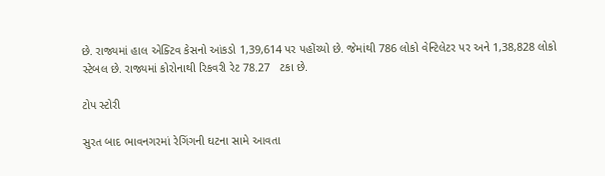છે. રાજ્યમાં હાલ એક્ટિવ કેસનો આંકડો 1,39,614 પર પહોંચ્યો છે. જેમાંથી 786 લોકો વેન્ટિલેટર પર અને 1,38,828 લોકો સ્ટેબલ છે. રાજ્યમાં કોરોનાથી રિકવરી રેટ 78.27   ટકા છે.

ટોપ સ્ટોરી

સુરત બાદ ભાવનગરમાં રેગિંગની ઘટના સામે આવતા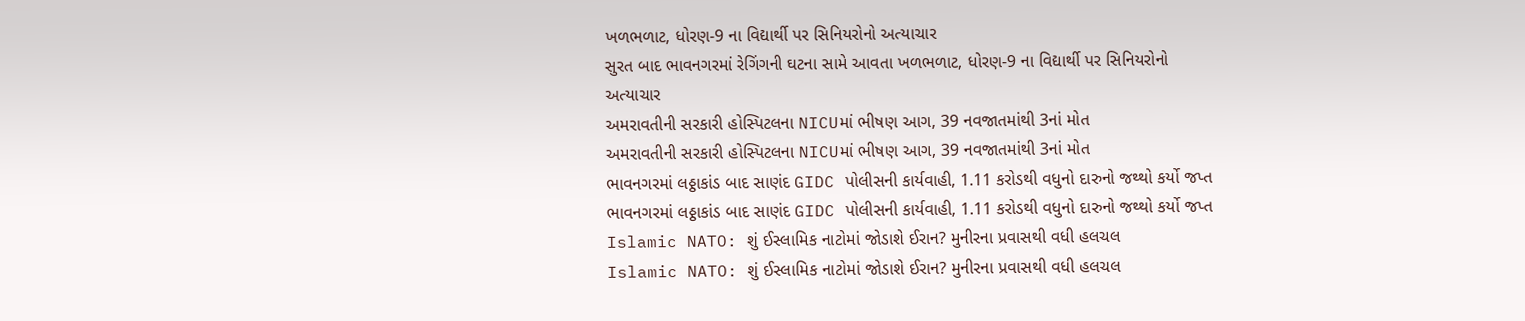ખળભળાટ, ધોરણ-9 ના વિદ્યાર્થી પર સિનિયરોનો અત્યાચાર
સુરત બાદ ભાવનગરમાં રેગિંગની ઘટના સામે આવતા ખળભળાટ, ધોરણ-9 ના વિદ્યાર્થી પર સિનિયરોનો અત્યાચાર
અમરાવતીની સરકારી હોસ્પિટલના NICUમાં ભીષણ આગ, 39 નવજાતમાંથી 3નાં મોત
અમરાવતીની સરકારી હોસ્પિટલના NICUમાં ભીષણ આગ, 39 નવજાતમાંથી 3નાં મોત
ભાવનગરમાં લઠ્ઠાકાંડ બાદ સાણંદ GIDC પોલીસની કાર્યવાહી, 1.11 કરોડથી વધુનો દારુનો જથ્થો કર્યો જપ્ત
ભાવનગરમાં લઠ્ઠાકાંડ બાદ સાણંદ GIDC પોલીસની કાર્યવાહી, 1.11 કરોડથી વધુનો દારુનો જથ્થો કર્યો જપ્ત
Islamic NATO: શું ઈસ્લામિક નાટોમાં જોડાશે ઈરાન? મુનીરના પ્રવાસથી વધી હલચલ
Islamic NATO: શું ઈસ્લામિક નાટોમાં જોડાશે ઈરાન? મુનીરના પ્રવાસથી વધી હલચલ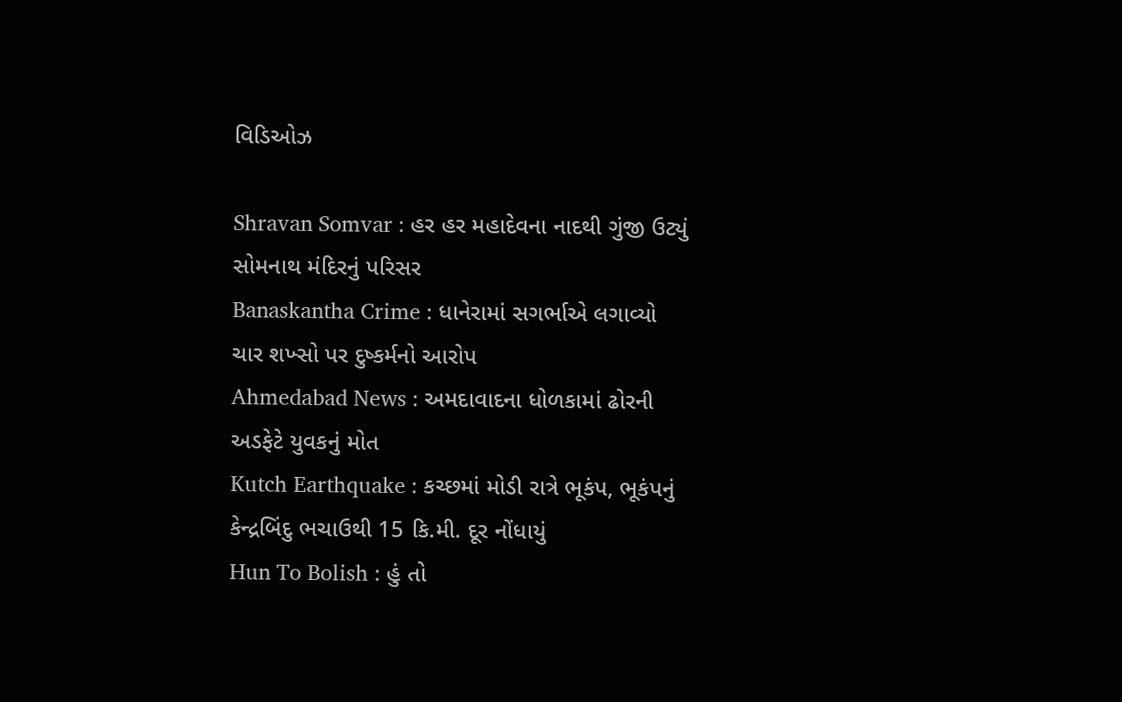વિડિઓઝ

Shravan Somvar : હર હર મહાદેવના નાદથી ગુંજી ઉટ્યું સોમનાથ મંદિરનું પરિસર
Banaskantha Crime : ધાનેરામાં સગર્ભાએ લગાવ્યો ચાર શખ્સો પર દુષ્કર્મનો આરોપ
Ahmedabad News : અમદાવાદના ધોળકામાં ઢોરની અડફેટે યુવકનું મોત
Kutch Earthquake : કચ્છમાં મોડી રાત્રે ભૂકંપ, ભૂકંપનું કેન્દ્રબિંદુ ભચાઉથી 15 કિ.મી. દૂર નોંધાયું
Hun To Bolish : હું તો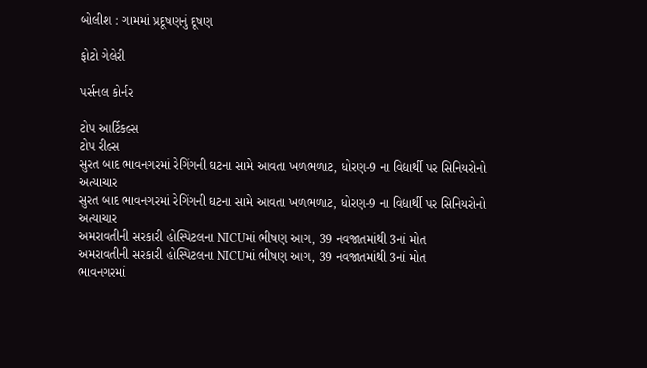બોલીશ : ગામમાં પ્રદૂષણનું દૂષણ

ફોટો ગેલેરી

પર્સનલ કોર્નર

ટોપ આર્ટિકલ્સ
ટોપ રીલ્સ
સુરત બાદ ભાવનગરમાં રેગિંગની ઘટના સામે આવતા ખળભળાટ, ધોરણ-9 ના વિદ્યાર્થી પર સિનિયરોનો અત્યાચાર
સુરત બાદ ભાવનગરમાં રેગિંગની ઘટના સામે આવતા ખળભળાટ, ધોરણ-9 ના વિદ્યાર્થી પર સિનિયરોનો અત્યાચાર
અમરાવતીની સરકારી હોસ્પિટલના NICUમાં ભીષણ આગ, 39 નવજાતમાંથી 3નાં મોત
અમરાવતીની સરકારી હોસ્પિટલના NICUમાં ભીષણ આગ, 39 નવજાતમાંથી 3નાં મોત
ભાવનગરમાં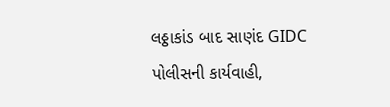લઠ્ઠાકાંડ બાદ સાણંદ GIDC પોલીસની કાર્યવાહી,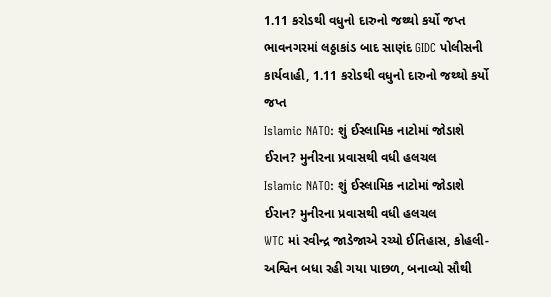1.11 કરોડથી વધુનો દારુનો જથ્થો કર્યો જપ્ત
ભાવનગરમાં લઠ્ઠાકાંડ બાદ સાણંદ GIDC પોલીસની કાર્યવાહી, 1.11 કરોડથી વધુનો દારુનો જથ્થો કર્યો જપ્ત
Islamic NATO: શું ઈસ્લામિક નાટોમાં જોડાશે ઈરાન? મુનીરના પ્રવાસથી વધી હલચલ
Islamic NATO: શું ઈસ્લામિક નાટોમાં જોડાશે ઈરાન? મુનીરના પ્રવાસથી વધી હલચલ
WTC માં રવીન્દ્ર જાડેજાએ રચ્યો ઈતિહાસ, કોહલી-અશ્વિન બધા રહી ગયા પાછળ, બનાવ્યો સૌથી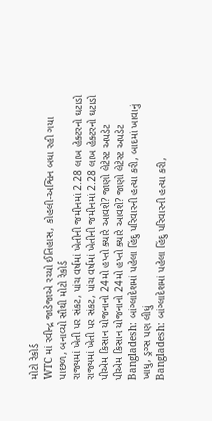મોટો રેકોર્ડ
WTC માં રવીન્દ્ર જાડેજાએ રચ્યો ઈતિહાસ, કોહલી-અશ્વિન બધા રહી ગયા પાછળ, બનાવ્યો સૌથી મોટો રેકોર્ડ
રાજ્યમાં ખેતી પર સંકટ, પાંચ વર્ષમાં ખેતીની જમીનમાં 2.28 લાખ હેક્ટરનો ઘટાડો
રાજ્યમાં ખેતી પર સંકટ, પાંચ વર્ષમાં ખેતીની જમીનમાં 2.28 લાખ હેક્ટરનો ઘટાડો
પીએમ કિસાન યોજનાનો 24મો હપ્તો ક્યારે આવશે? જાણો લેટેસ્ટ અપડેટ
પીએમ કિસાન યોજનાનો 24મો હપ્તો ક્યારે આવશે? જાણો લેટેસ્ટ અપડેટ
Bangladesh: બાંગ્લાદેશમાં પહેલા હિંદુ પરિવારની હત્યા કરી, બાદમાં ખાવાનું ખાધુ, ડ્રગ્સ પણ લીધું
Bangladesh: બાંગ્લાદેશમાં પહેલા હિંદુ પરિવારની હત્યા કરી,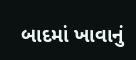બાદમાં ખાવાનું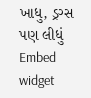ખાધુ, ડ્રગ્સ પણ લીધું
Embed widget